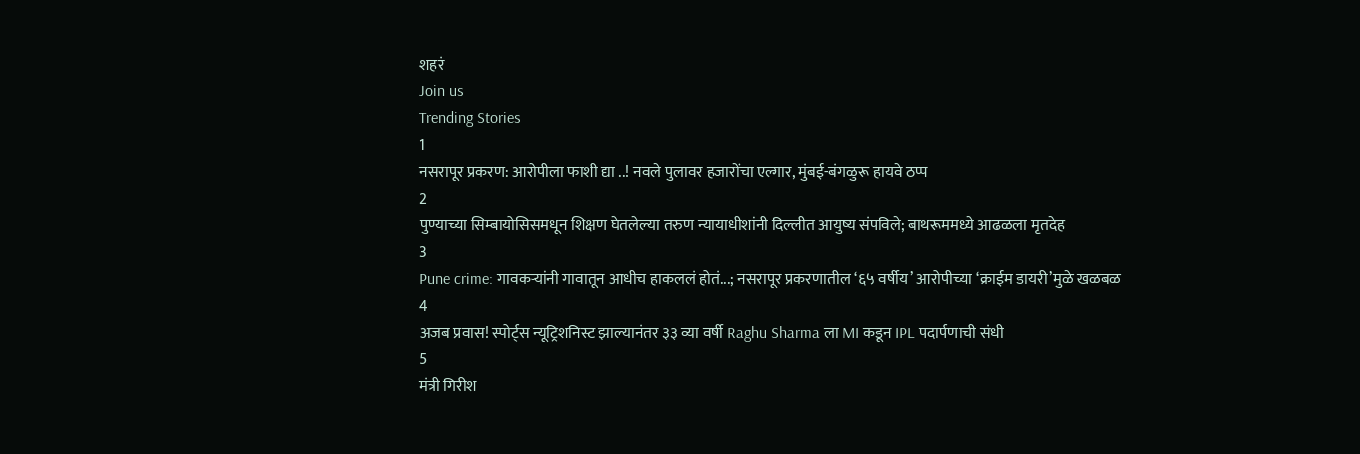शहरं
Join us
Trending Stories
1
नसरापूर प्रकरण: आरोपीला फाशी द्या ..! नवले पुलावर हजारोंचा एल्गार, मुंबई-बंगळुरू हायवे ठप्प
2
पुण्याच्या सिम्बायोसिसमधून शिक्षण घेतलेल्या तरुण न्यायाधीशांनी दिल्लीत आयुष्य संपविले; बाथरूममध्ये आढळला मृतदेह
3
Pune crime: गावकऱ्यांनी गावातून आधीच हाकललं होतं...; नसरापूर प्रकरणातील ‘६५ वर्षीय’ आरोपीच्या ‘क्राईम डायरी’मुळे खळबळ
4
अजब प्रवास! स्पोर्ट्स न्यूट्रिशनिस्ट झाल्यानंतर ३३ व्या वर्षी Raghu Sharma ला MI कडून IPL पदार्पणाची संधी
5
मंत्री गिरीश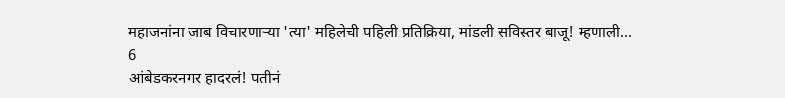महाजनांना जाब विचारणाऱ्या 'त्या' महिलेची पहिली प्रतिक्रिया, मांडली सविस्तर बाजू! म्हणाली...
6
आंबेडकरनगर हादरलं! पतीनं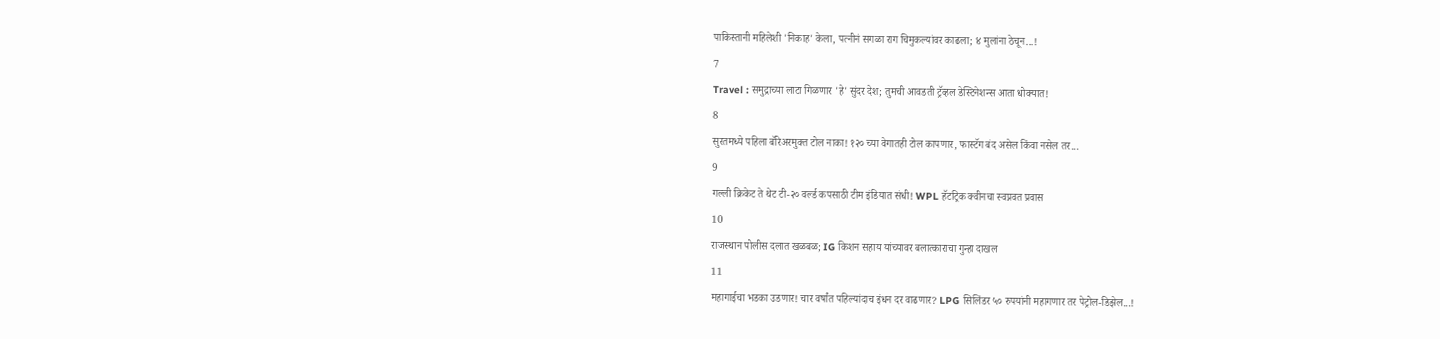पाकिस्तानी महिलेशी 'निकाह' केला, पत्नीनं सगळा राग चिमुकल्यांवर काढला; ४ मुलांना ठेचून...!
7
Travel : समुद्राच्या लाटा गिळणार 'हे' सुंदर देश; तुमची आवडती ट्रॅव्हल डेस्टिनेशन्स आता धोक्यात!
8
सुरतमध्ये पहिला बॅरिअरमुक्त टोल नाका! १२० च्या वेगातही टोल कापणार, फास्टॅग बंद असेल किंवा नसेल तर...
9
गल्ली क्रिकेट ते थेट टी-२० वर्ल्ड कपसाठी टीम इंडियात संधी! WPL हॅटट्रिक क्वीनचा स्वप्नवत प्रवास
10
राजस्थान पोलीस दलात खळबळ; IG किशन सहाय यांच्यावर बलात्काराचा गुन्हा दाखल
11
महागाईचा भडका उडणार! चार वर्षांत पहिल्यांदाच इंधन दर वाढणार? LPG सिलिंडर ५० रुपयांनी महागणार तर पेट्रोल-डिझेल...!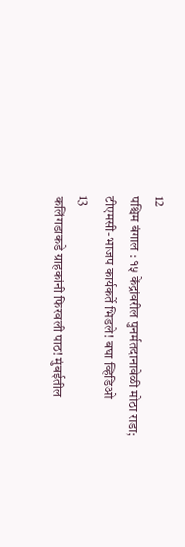12
पश्चिम बंगाल : १५ केंद्रांवरील पुनर्मतदानावेळी मोठा राडा; टीएमसी-भाजप कार्यकर्ते भिडले! बघा व्हिडिओ
13
कलिंगडाकडे ग्राहकांनी फिरवली पाठ! मुंबईतील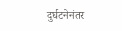दुर्घटनेनंतर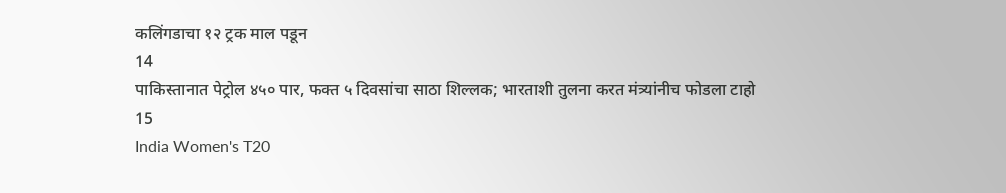कलिंगडाचा १२ ट्रक माल पडून
14
पाकिस्तानात पेट्रोल ४५० पार, फक्त ५ दिवसांचा साठा शिल्लक; भारताशी तुलना करत मंत्र्यांनीच फोडला टाहो
15
India Women's T20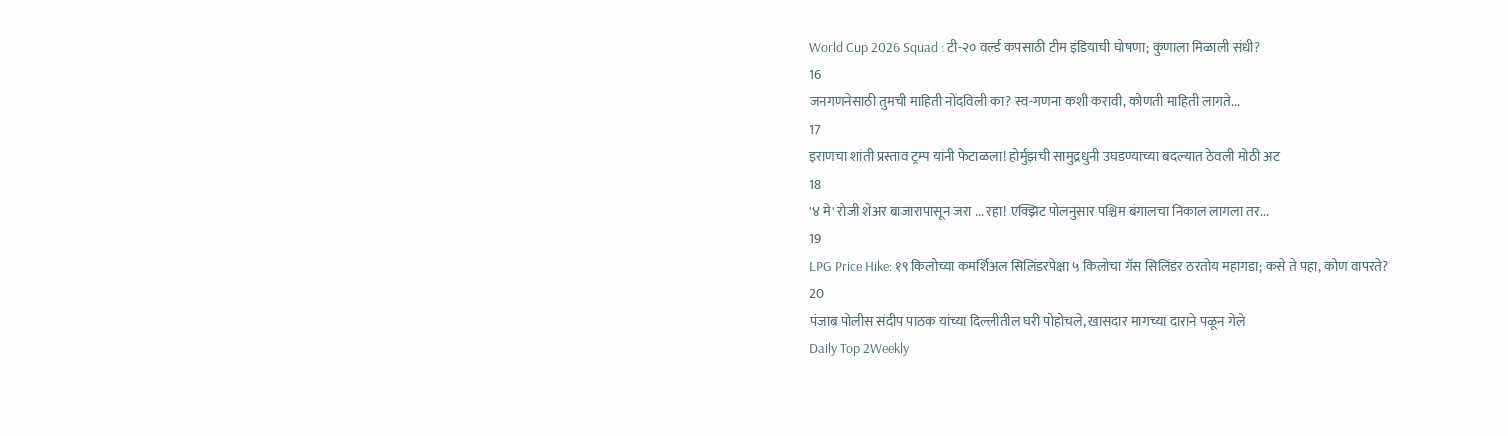World Cup 2026 Squad : टी-२० वर्ल्ड कपसाठी टीम इंडियाची घोषणा; कुणाला मिळाली संधी?
16
जनगणनेसाठी तुमची माहिती नोंदविली का? स्व-गणना कशी करावी, कोणती माहिती लागते...
17
इराणचा शांती प्रस्ताव ट्रम्प यांनी फेटाळला! होर्मुझची सामुद्रधुनी उघडण्याच्या बदल्यात ठेवली मोठी अट
18
'४ मे' रोजी शेअर बाजारापासून जरा ... रहा! एक्झिट पोलनुसार पश्चिम बंगालचा निकाल लागला तर...
19
LPG Price Hike: १९ किलोच्या कमर्शिअल सिलिंडरपेक्षा ५ किलोचा गॅस सिलिंडर ठरतोय महागडा; कसे ते पहा, कोण वापरते?
20
पंजाब पोलीस संदीप पाठक यांच्या दिल्लीतील घरी पोहोचले, खासदार मागच्या दाराने पळून गेले
Daily Top 2Weekly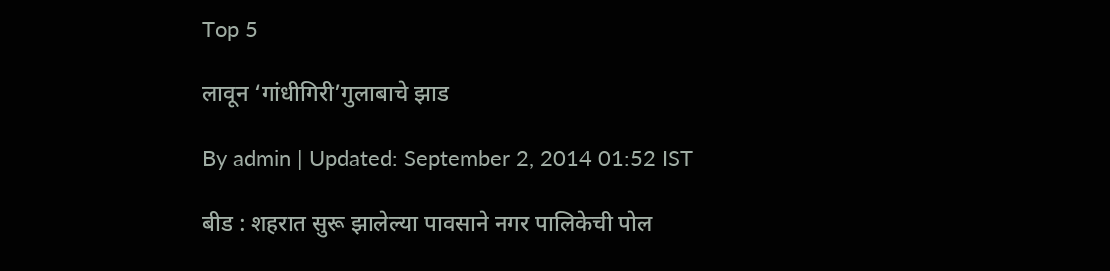Top 5

लावून ‘गांधीगिरी’गुलाबाचे झाड

By admin | Updated: September 2, 2014 01:52 IST

बीड : शहरात सुरू झालेल्या पावसाने नगर पालिकेची पोल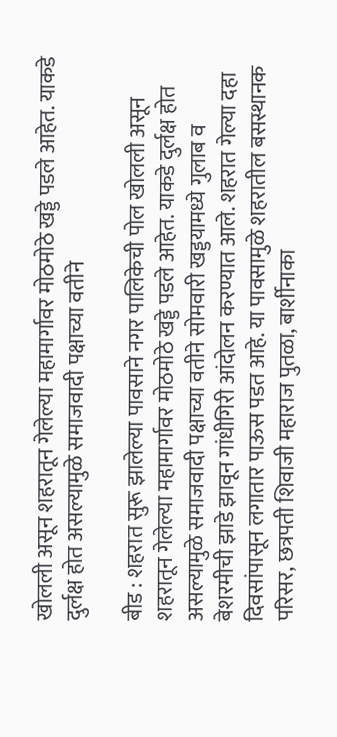खोलली असून शहरातून गेलेल्या महामार्गावर मोठमोठे खड्डे पडले आहेत. याकडे दुर्लक्ष होत असल्यामुळे समाजवादी पक्षाच्या वतीने

बीड : शहरात सुरू झालेल्या पावसाने नगर पालिकेची पोल खोलली असून शहरातून गेलेल्या महामार्गावर मोठमोठे खड्डे पडले आहेत. याकडे दुर्लक्ष होत असल्यामुळे समाजवादी पक्षाच्या वतीने सोमवारी खड्डयामध्ये गुलाब व बेशरमीची झाडे झावून गांधीगिरी आंदोलन करण्यात आले. शहरात गेल्या दहा दिवसांपासून लगातार पाऊस पडत आहे. या पावसामुळे शहरातील बसस्थानक परिसर, छत्रपती शिवाजी महाराज पुतळा, बार्शीनाका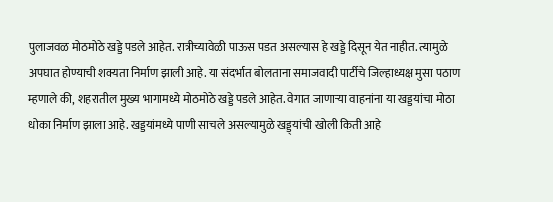पुलाजवळ मोठमोठे खड्डे पडले आहेत. रात्रीच्यावेळी पाऊस पडत असल्यास हे खड्डे दिसून येत नाहीत. त्यामुळे अपघात होण्याची शक्यता निर्माण झाली आहे. या संदर्भात बोलताना समाजवादी पार्टीचे जिल्हाध्यक्ष मुसा पठाण म्हणाले की, शहरातील मुख्य भागामध्ये मोठमोठे खड्डे पडले आहेत. वेगात जाणाऱ्या वाहनांना या खड्डयांचा मोठा धोका निर्माण झाला आहे. खड्डयांमध्ये पाणी साचले असल्यामुळे खड्ड्यांची खोली किती आहे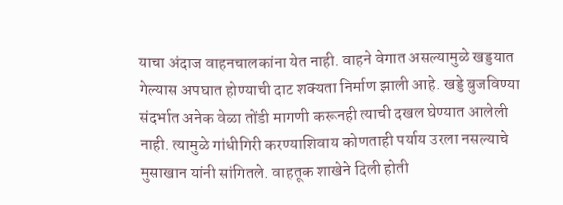याचा अंदाज वाहनचालकांना येत नाही. वाहने वेगात असल्यामुळे खड्डयात गेल्यास अपघात होण्याची दाट शक्यता निर्माण झाली आहे. खड्डे बुजविण्या संदर्भात अनेक वेळा तोंडी मागणी करूनही त्याची दखल घेण्यात आलेली नाही. त्यामुळे गांधीगिरी करण्याशिवाय कोणताही पर्याय उरला नसल्याचे मुसाखान यांनी सांगितले. वाहतूक शाखेने दिली होती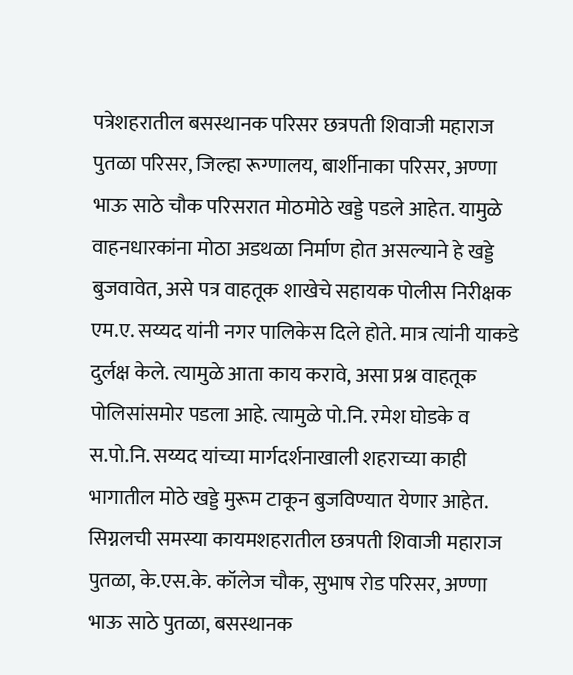पत्रेशहरातील बसस्थानक परिसर छत्रपती शिवाजी महाराज पुतळा परिसर, जिल्हा रूग्णालय, बार्शीनाका परिसर, अण्णा भाऊ साठे चौक परिसरात मोठमोठे खड्डे पडले आहेत. यामुळे वाहनधारकांना मोठा अडथळा निर्माण होत असल्याने हे खड्डे बुजवावेत, असे पत्र वाहतूक शाखेचे सहायक पोलीस निरीक्षक एम.ए. सय्यद यांनी नगर पालिकेस दिले होते. मात्र त्यांनी याकडे दुर्लक्ष केले. त्यामुळे आता काय करावे, असा प्रश्न वाहतूक पोलिसांसमोर पडला आहे. त्यामुळे पो.नि. रमेश घोडके व स.पो.नि. सय्यद यांच्या मार्गदर्शनाखाली शहराच्या काही भागातील मोठे खड्डे मुरूम टाकून बुजविण्यात येणार आहेत. सिग्नलची समस्या कायमशहरातील छत्रपती शिवाजी महाराज पुतळा, के.एस.के. कॉलेज चौक, सुभाष रोड परिसर, अण्णा भाऊ साठे पुतळा, बसस्थानक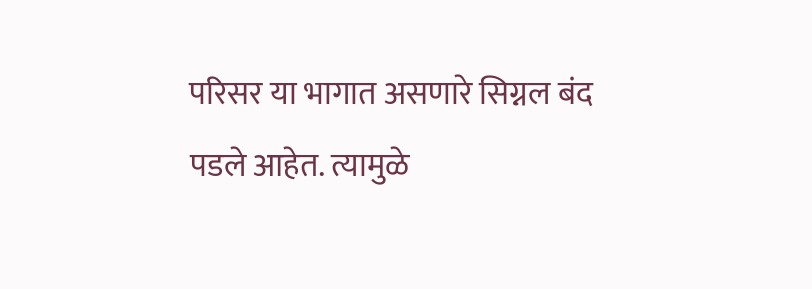परिसर या भागात असणारे सिग्नल बंद पडले आहेत. त्यामुळे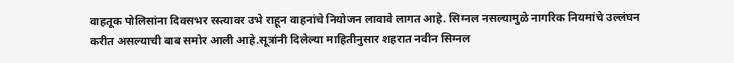वाहतूक पोलिसांना दिवसभर रस्त्यावर उभे राहून वाहनांचे नियोजन लावावे लागत आहे. सिग्नल नसल्यामुळे नागरिक नियमांचे उल्लंघन करीत असल्याची बाब समोर आली आहे.सूत्रांनी दिलेल्या माहितीनुसार शहरात नवीन सिग्नल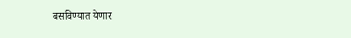बसविण्यात येणार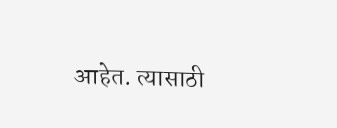आहेत. त्यासाठी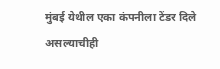मुंबई येथील एका कंपनीला टेंडर दिले असल्याचीही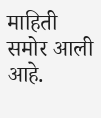माहिती समोर आली आहे.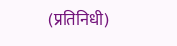(प्रतिनिधी)